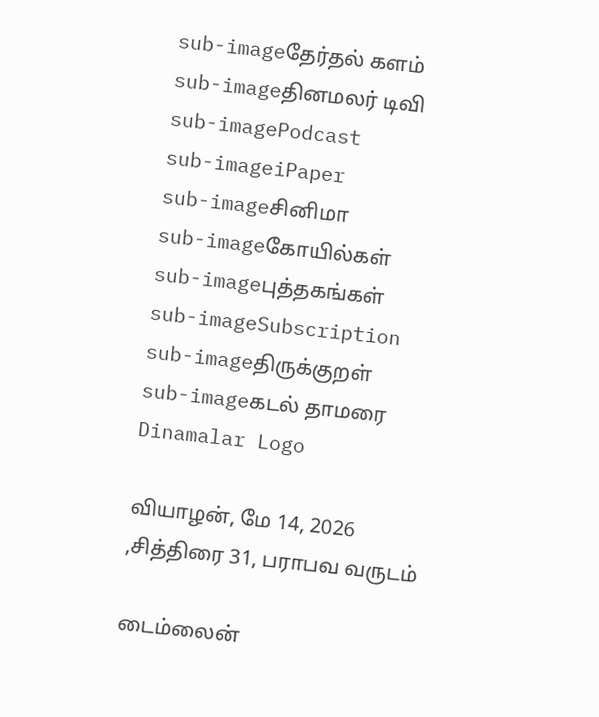sub-imageதேர்தல் களம்
sub-imageதினமலர் டிவி
sub-imagePodcast
sub-imageiPaper
sub-imageசினிமா
sub-imageகோயில்கள்
sub-imageபுத்தகங்கள்
sub-imageSubscription
sub-imageதிருக்குறள்
sub-imageகடல் தாமரை
Dinamalar Logo

வியாழன், மே 14, 2026 ,சித்திரை 31, பராபவ வருடம்

டைம்லைன்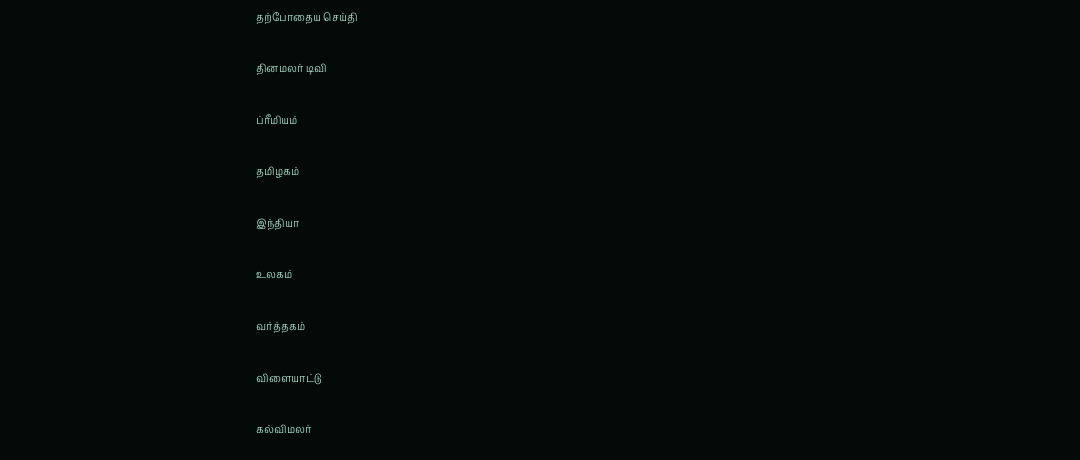தற்போதைய செய்தி


தினமலர் டிவி


ப்ரீமியம்


தமிழகம்


இந்தியா


உலகம்


வர்த்தகம்


விளையாட்டு


கல்விமலர்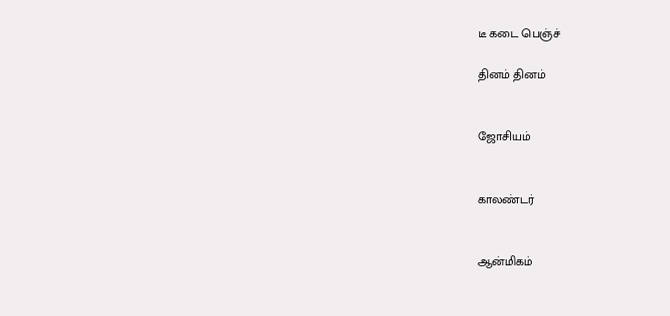டீ கடை பெஞ்ச்

தினம் தினம்


ஜோசியம்


காலண்டர்


ஆன்மிகம்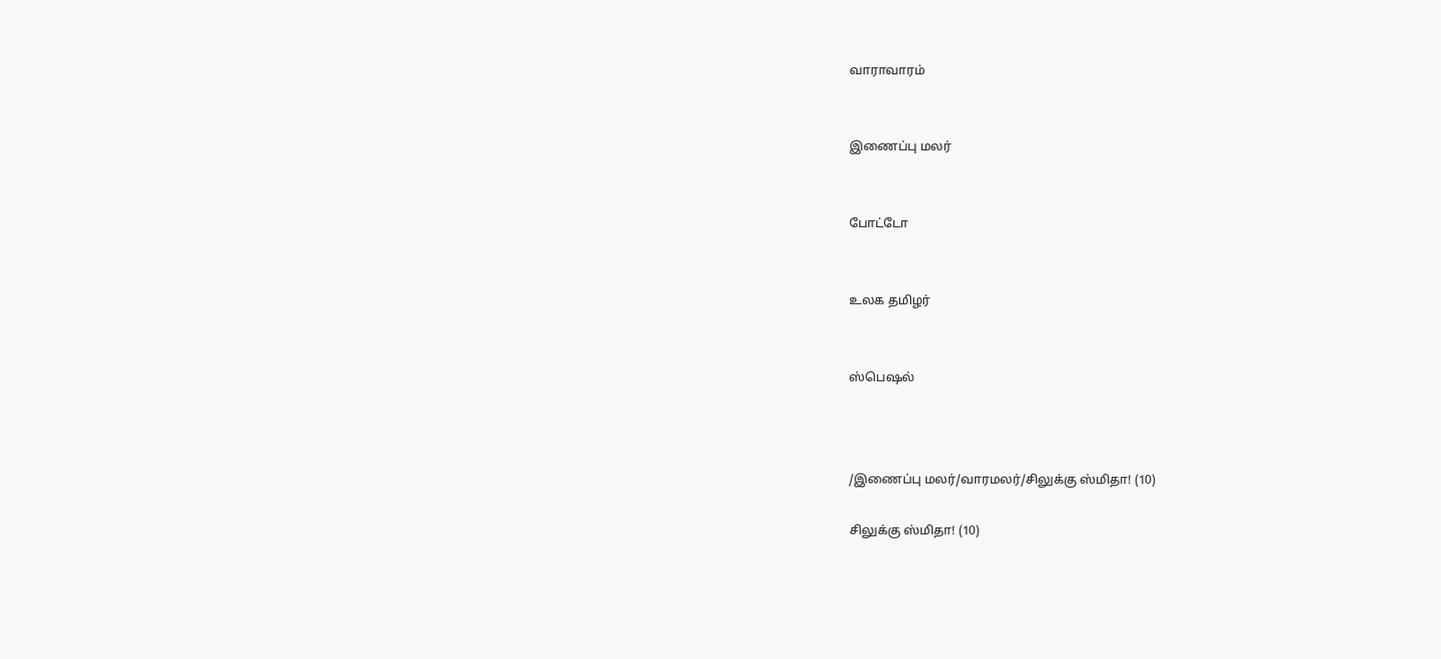வாராவாரம்


இணைப்பு மலர்


போட்டோ


உலக தமிழர்


ஸ்பெஷல்



/இணைப்பு மலர்/வாரமலர்/சிலுக்கு ஸ்மிதா! (10)

சிலுக்கு ஸ்மிதா! (10)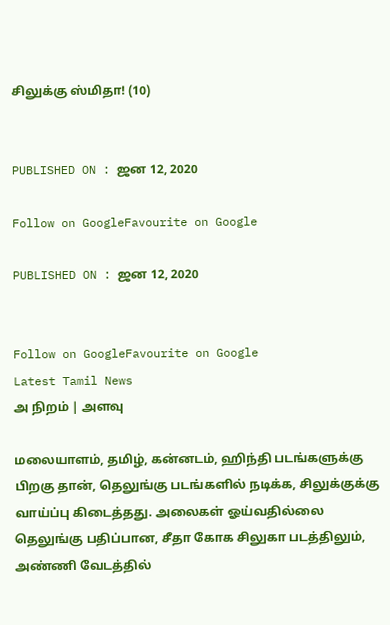சிலுக்கு ஸ்மிதா! (10)


PUBLISHED ON : ஜன 12, 2020

Follow on GoogleFavourite on Google

PUBLISHED ON : ஜன 12, 2020


Follow on GoogleFavourite on Google
Latest Tamil News
அ நிறம் | அளவு

மலையாளம், தமிழ், கன்னடம், ஹிந்தி படங்களுக்கு பிறகு தான், தெலுங்கு படங்களில் நடிக்க, சிலுக்குக்கு வாய்ப்பு கிடைத்தது. அலைகள் ஓய்வதில்லை தெலுங்கு பதிப்பான, சீதா கோக சிலுகா படத்திலும், அண்ணி வேடத்தில்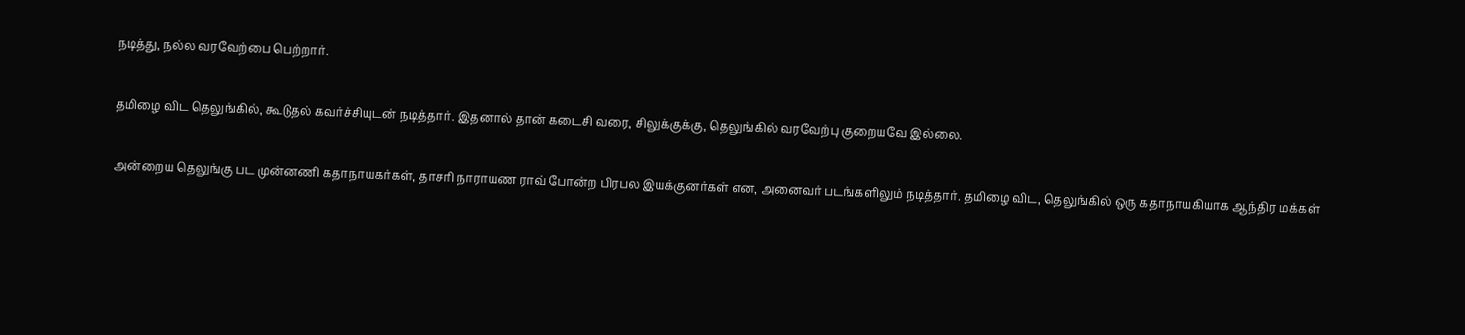நடித்து, நல்ல வரவேற்பை பெற்றார்.

தமிழை விட தெலுங்கில், கூடுதல் கவர்ச்சியுடன் நடித்தார். இதனால் தான் கடைசி வரை, சிலுக்குக்கு, தெலுங்கில் வரவேற்பு குறையவே இல்லை.

அன்றைய தெலுங்கு பட முன்னணி கதாநாயகர்கள், தாசரி நாராயண ராவ் போன்ற பிரபல இயக்குனர்கள் என, அனைவர் படங்களிலும் நடித்தார். தமிழை விட, தெலுங்கில் ஒரு கதாநாயகியாக ஆந்திர மக்கள்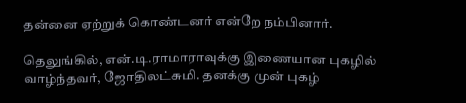தன்னை ஏற்றுக் கொண்டனர் என்றே நம்பினார்.

தெலுங்கில், என்.டி.ராமாராவுக்கு இணையான புகழில் வாழ்ந்தவர், ஜோதிலட்சுமி. தனக்கு முன் புகழ்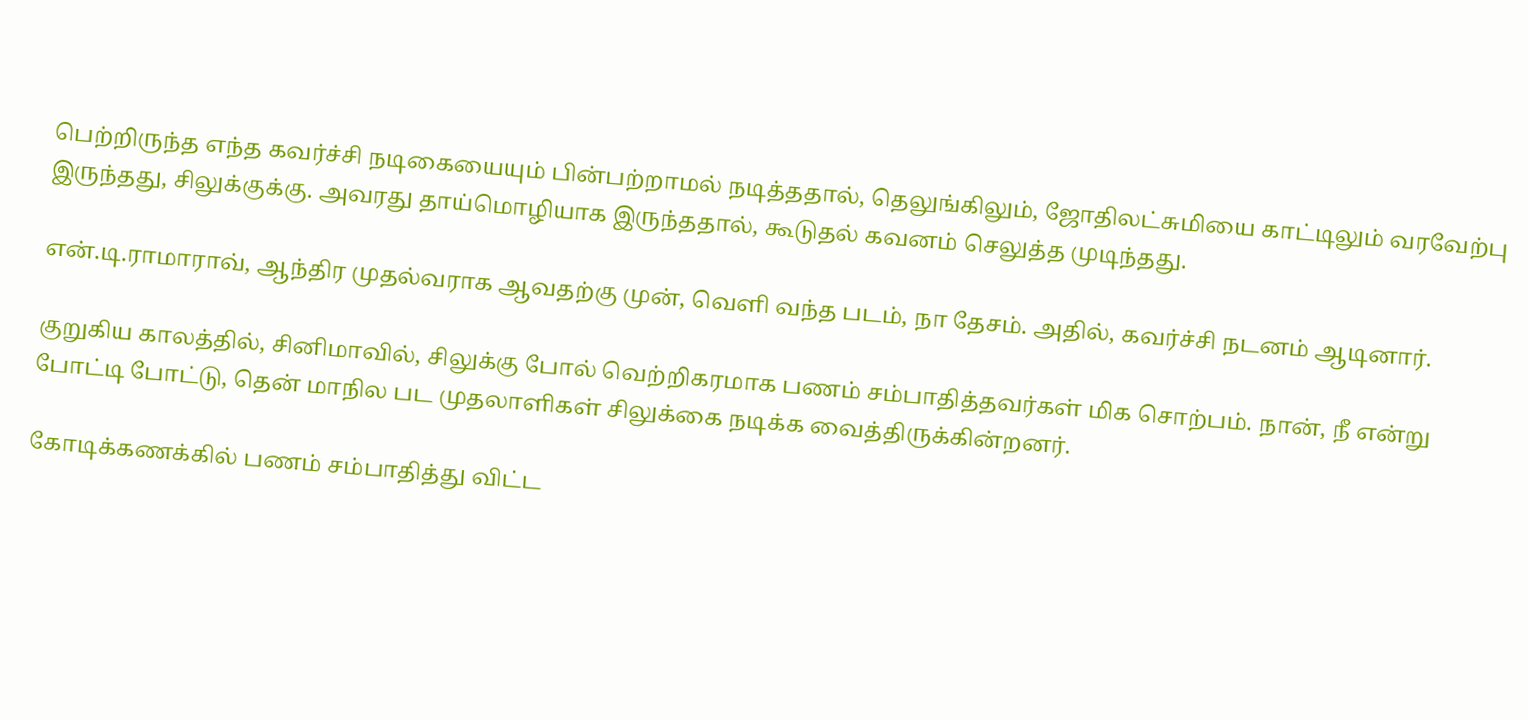பெற்றிருந்த எந்த கவர்ச்சி நடிகையையும் பின்பற்றாமல் நடித்ததால், தெலுங்கிலும், ஜோதிலட்சுமியை காட்டிலும் வரவேற்பு இருந்தது, சிலுக்குக்கு. அவரது தாய்மொழியாக இருந்ததால், கூடுதல் கவனம் செலுத்த முடிந்தது.

என்.டி.ராமாராவ், ஆந்திர முதல்வராக ஆவதற்கு முன், வெளி வந்த படம், நா தேசம். அதில், கவர்ச்சி நடனம் ஆடினார்.

குறுகிய காலத்தில், சினிமாவில், சிலுக்கு போல் வெற்றிகரமாக பணம் சம்பாதித்தவர்கள் மிக சொற்பம். நான், நீ என்று போட்டி போட்டு, தென் மாநில பட முதலாளிகள் சிலுக்கை நடிக்க வைத்திருக்கின்றனர்.

கோடிக்கணக்கில் பணம் சம்பாதித்து விட்ட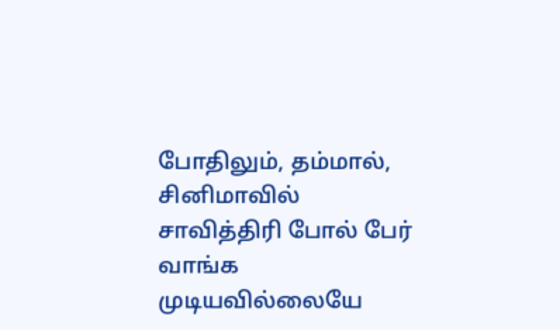போதிலும், தம்மால், சினிமாவில் சாவித்திரி போல் பேர் வாங்க முடியவில்லையே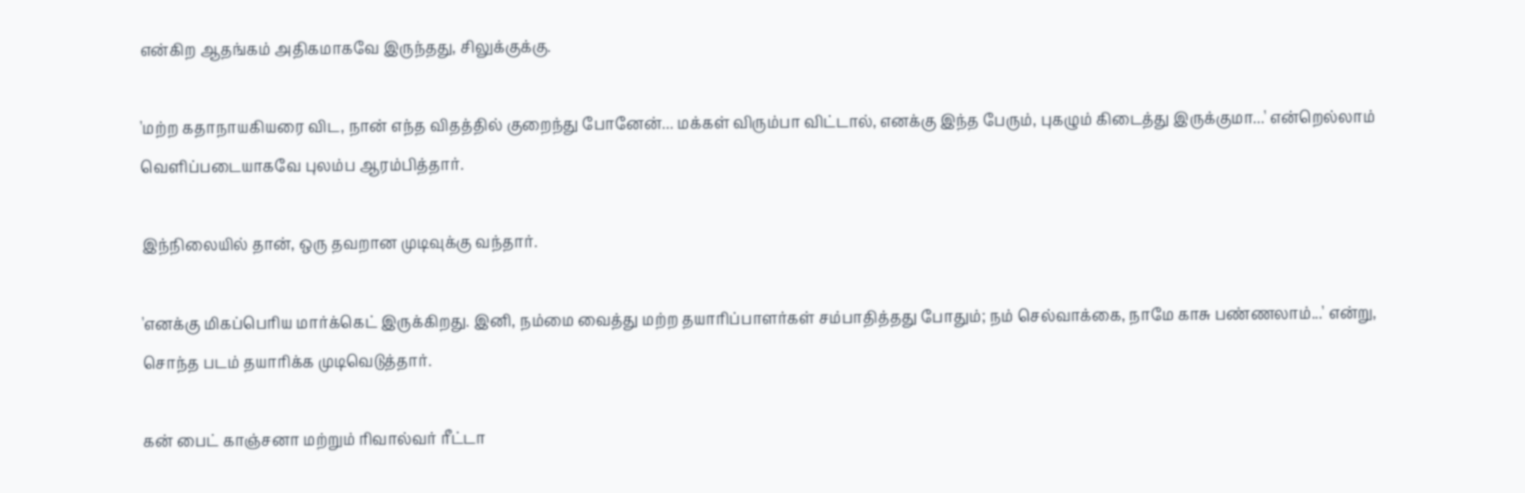என்கிற ஆதங்கம் அதிகமாகவே இருந்தது, சிலுக்குக்கு.

'மற்ற கதாநாயகியரை விட, நான் எந்த விதத்தில் குறைந்து போனேன்... மக்கள் விரும்பா விட்டால், எனக்கு இந்த பேரும், புகழும் கிடைத்து இருக்குமா...' என்றெல்லாம் வெளிப்படையாகவே புலம்ப ஆரம்பித்தார்.

இந்நிலையில் தான், ஒரு தவறான முடிவுக்கு வந்தார்.

'எனக்கு மிகப்பெரிய மார்க்கெட் இருக்கிறது. இனி, நம்மை வைத்து மற்ற தயாரிப்பாளர்கள் சம்பாதித்தது போதும்; நம் செல்வாக்கை, நாமே காசு பண்ணலாம்...' என்று, சொந்த படம் தயாரிக்க முடிவெடுத்தார்.

கன் பைட் காஞ்சனா மற்றும் ரிவால்வர் ரீட்டா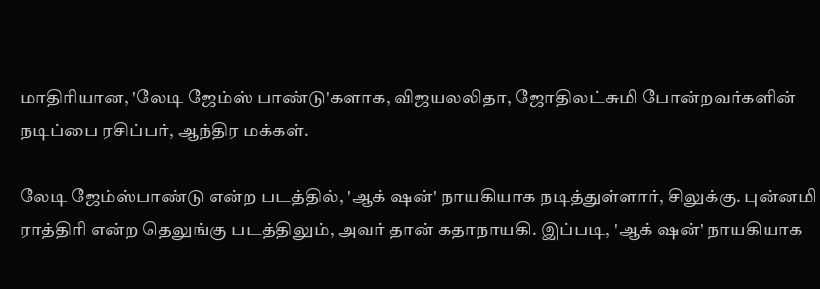மாதிரியான, 'லேடி ஜேம்ஸ் பாண்டு'களாக, விஜயலலிதா, ஜோதிலட்சுமி போன்றவர்களின் நடிப்பை ரசிப்பர், ஆந்திர மக்கள்.

லேடி ஜேம்ஸ்பாண்டு என்ற படத்தில், 'ஆக் ஷன்' நாயகியாக நடித்துள்ளார், சிலுக்கு. புன்னமி ராத்திரி என்ற தெலுங்கு படத்திலும், அவர் தான் கதாநாயகி. இப்படி, 'ஆக் ஷன்' நாயகியாக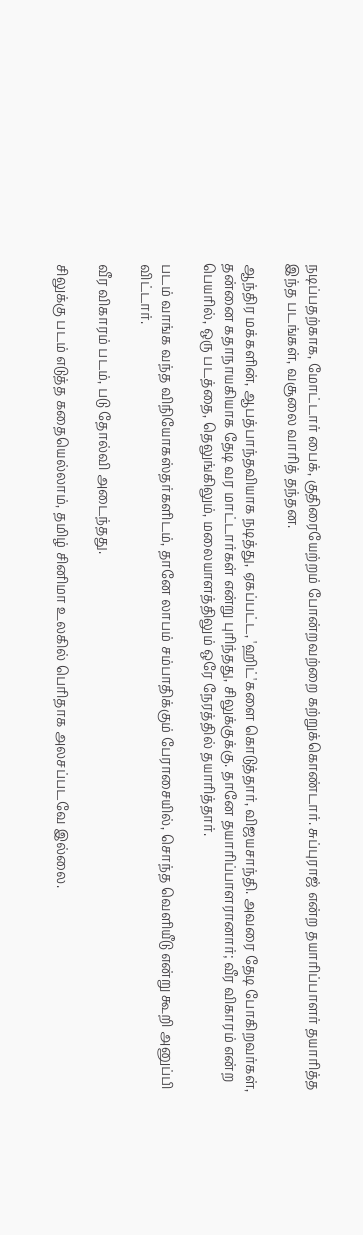நடிப்பதற்காக, மோட்டார் பைக், குதிரையேற்றம் போன்றவற்றை கற்றுக்கொண்டார். சுப்புராஜ் என்ற தயாரிப்பாளர் தயாரித்த இந்த படங்கள், வசூலை வாரித் தந்தன.

ஆந்திர மக்களின், ஆபத்பாந்தவியாக நடித்து, ஏகப்பட்ட, 'ஹிட்'களை கொடுத்தார், விஜயசாந்தி. அவரை தேடி போகிறவர்கள், தன்னை கதாநாயகியாக தேடி வர மாட்டார்கள் என்று புரிந்தது, சிலுக்குக்கு. தானே தயாரிப்பாளரானார்; வீர விகாரம் என்ற பெயரில், ஒரு படத்தை, தெலுங்கிலும், மலையாளத்திலும் ஒரே நேரத்தில் தயாரித்தார்.

படம் வாங்க வந்த விநியோகஸ்தர்களிடம், தானே லாபம் சம்பாதிக்கும் பேராசையில், சொந்த வெளியீடு என்று கூறி அனுப்பி விட்டார்.

வீர விகாரம் படம், படு தோல்வி அடைந்தது.

சிலுக்கு படம் எடுத்த கதையெல்லாம், தமிழ் சினிமா உலகில் பெரிதாக அலசப்படவே இல்லை.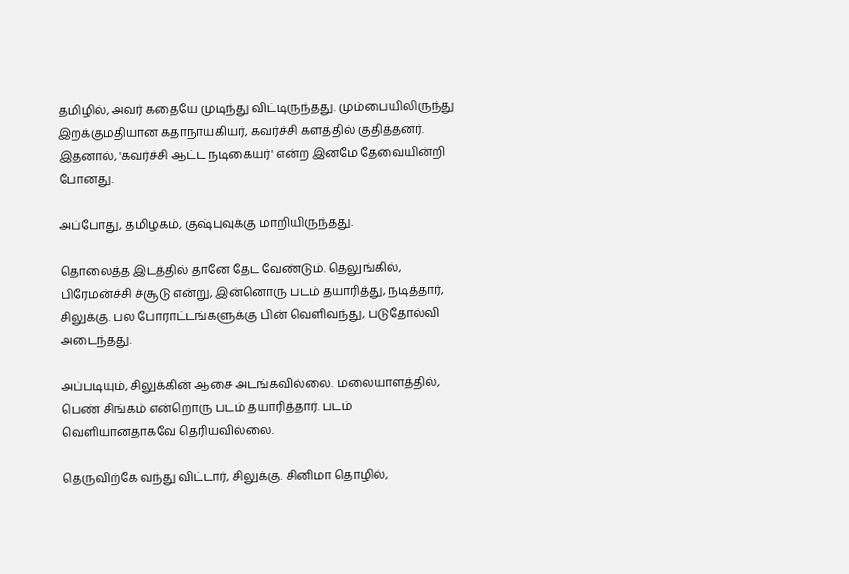தமிழில், அவர் கதையே முடிந்து விட்டிருந்தது. மும்பையிலிருந்து இறக்குமதியான கதாநாயகியர், கவர்ச்சி களத்தில் குதித்தனர். இதனால், 'கவர்ச்சி ஆட்ட நடிகையர்' என்ற இனமே தேவையின்றி போனது.

அப்போது, தமிழகம், குஷ்புவுக்கு மாறியிருந்தது.

தொலைத்த இடத்தில் தானே தேட வேண்டும். தெலுங்கில், பிரேமன்ச்சி ச்சூடு என்று, இன்னொரு படம் தயாரித்து, நடித்தார், சிலுக்கு. பல போராட்டங்களுக்கு பின் வெளிவந்து, படுதோல்வி அடைந்தது.

அப்படியும், சிலுக்கின் ஆசை அடங்கவில்லை. மலையாளத்தில், பெண் சிங்கம் என்றொரு படம் தயாரித்தார். படம் வெளியானதாகவே தெரியவில்லை.

தெருவிற்கே வந்து விட்டார், சிலுக்கு. சினிமா தொழில்,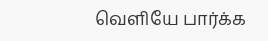வெளியே பார்க்க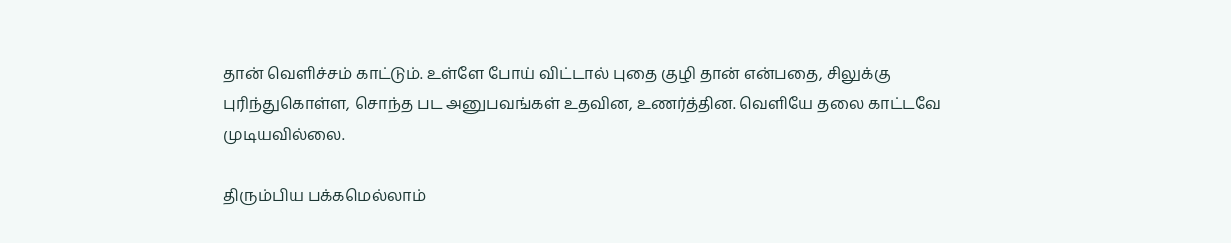தான் வெளிச்சம் காட்டும். உள்ளே போய் விட்டால் புதை குழி தான் என்பதை, சிலுக்கு புரிந்துகொள்ள, சொந்த பட அனுபவங்கள் உதவின, உணர்த்தின. வெளியே தலை காட்டவே முடியவில்லை.

திரும்பிய பக்கமெல்லாம்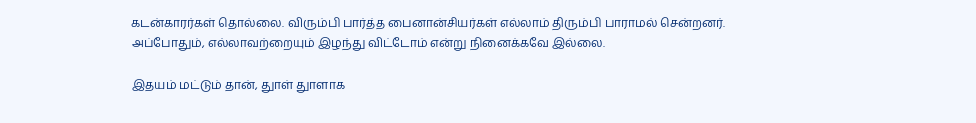கடன்காரர்கள் தொல்லை. விரும்பி பார்த்த பைனான்சியர்கள் எல்லாம் திரும்பி பாராமல் சென்றனர். அப்போதும், எல்லாவற்றையும் இழந்து விட்டோம் என்று நினைக்கவே இல்லை.

இதயம் மட்டும் தான், துாள் துாளாக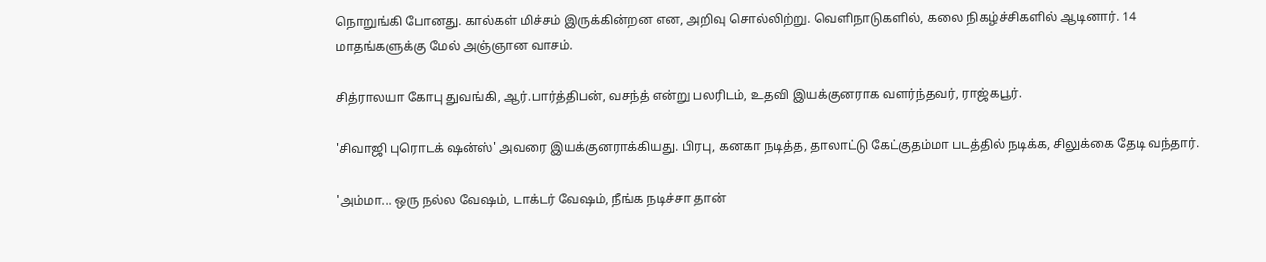நொறுங்கி போனது. கால்கள் மிச்சம் இருக்கின்றன என, அறிவு சொல்லிற்று. வெளிநாடுகளில், கலை நிகழ்ச்சிகளில் ஆடினார். 14 மாதங்களுக்கு மேல் அஞ்ஞான வாசம்.

சித்ராலயா கோபு துவங்கி, ஆர்.பார்த்திபன், வசந்த் என்று பலரிடம், உதவி இயக்குனராக வளர்ந்தவர், ராஜ்கபூர்.

'சிவாஜி புரொடக் ஷன்ஸ்' அவரை இயக்குனராக்கியது. பிரபு, கனகா நடித்த, தாலாட்டு கேட்குதம்மா படத்தில் நடிக்க, சிலுக்கை தேடி வந்தார்.

'அம்மா... ஒரு நல்ல வேஷம், டாக்டர் வேஷம், நீங்க நடிச்சா தான்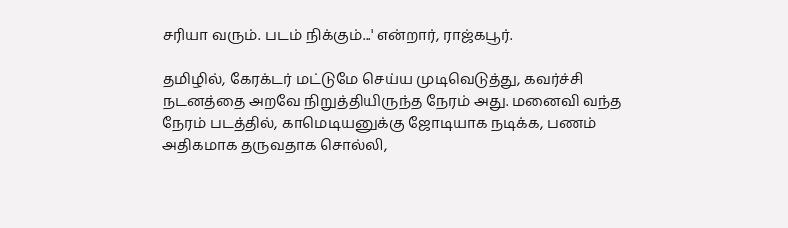சரியா வரும். படம் நிக்கும்...' என்றார், ராஜ்கபூர்.

தமிழில், கேரக்டர் மட்டுமே செய்ய முடிவெடுத்து, கவர்ச்சி நடனத்தை அறவே நிறுத்தியிருந்த நேரம் அது. மனைவி வந்த நேரம் படத்தில், காமெடியனுக்கு ஜோடியாக நடிக்க, பணம் அதிகமாக தருவதாக சொல்லி,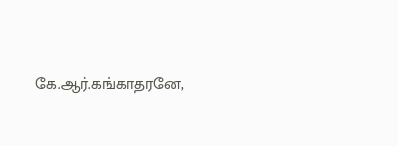கே.ஆர்.கங்காதரனே,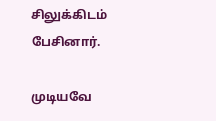சிலுக்கிடம் பேசினார்.

முடியவே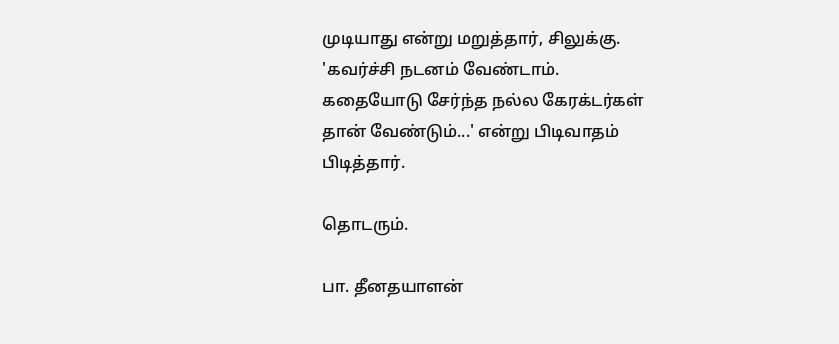முடியாது என்று மறுத்தார், சிலுக்கு. 'கவர்ச்சி நடனம் வேண்டாம். கதையோடு சேர்ந்த நல்ல கேரக்டர்கள் தான் வேண்டும்...' என்று பிடிவாதம் பிடித்தார்.

தொடரும்.

பா. தீனதயாளன்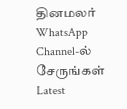தினமலர் WhatsApp Channel-ல் சேருங்கள்
Latest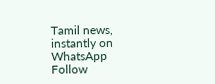Tamil news, instantly on WhatsApp
Follow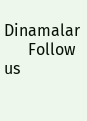Dinamalar
      Follow us